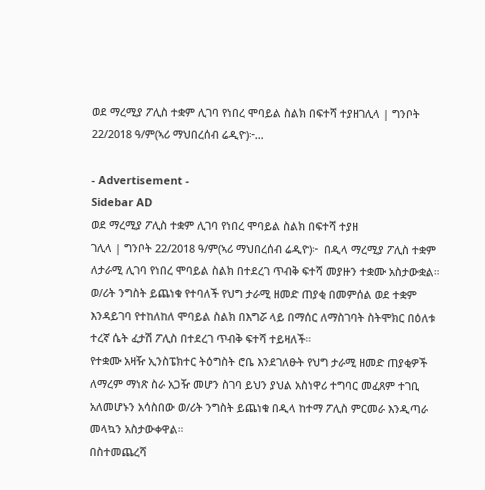ወደ ማረሚያ ፖሊስ ተቋም ሊገባ የነበረ ሞባይል ስልክ በፍተሻ ተያዘገሊላ | ግንቦት 22/2018 ዓ/ም(ኣሪ ማህበረሰብ ሬዲዮ)፦…

- Advertisement -
Sidebar AD
ወደ ማረሚያ ፖሊስ ተቋም ሊገባ የነበረ ሞባይል ስልክ በፍተሻ ተያዘ
ገሊላ | ግንቦት 22/2018 ዓ/ም(ኣሪ ማህበረሰብ ሬዲዮ)፦  በዲላ ማረሚያ ፖሊስ ተቋም ለታራሚ ሊገባ የነበረ ሞባይል ስልክ በተደረገ ጥብቅ ፍተሻ መያዙን ተቋሙ አስታውቋል።
ወ/ሪት ንግስት ይጨነቁ የተባለች የህግ ታራሚ ዘመድ ጠያቂ በመምሰል ወደ ተቋም እንዳይገባ የተከለከለ ሞባይል ስልክ በእግሯ ላይ በማሰር ለማስገባት ስትሞክር በዕለቱ ተረኛ ሴት ፈታሽ ፖሊስ በተደረገ ጥብቅ ፍተሻ ተይዛለች።
የተቋሙ አዛዥ ኢንስፔክተር ትዕግስት ሮቤ እንደገለፁት የህግ ታራሚ ዘመድ ጠያቂዎች ለማረም ማነጽ ስራ አጋዥ መሆን ስገባ ይህን ያህል አስነዋሪ ተግባር መፈጸም ተገቢ አለመሆኑን አሳስበው ወ/ሪት ንግስት ይጨነቁ በዲላ ከተማ ፖሊስ ምርመራ እንዲጣራ መላኳን አስታውቀዋል።
በስተመጨረሻ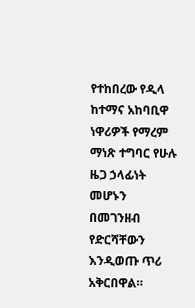የተከበረው የዲላ ከተማና አከባቢዋ ነዋሪዎች የማረም ማነጽ ተግባር የሁሉ ዜጋ ኃላፊነት መሆኑን በመገንዘብ የድርሻቸውን እንዲወጡ ጥሪ አቅርበዋል።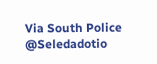Via South Police
@Seledadotio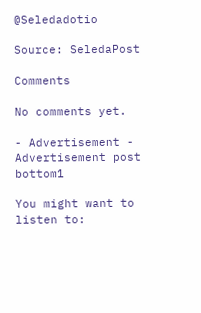@Seledadotio

Source: SeledaPost

Comments

No comments yet.

- Advertisement -
Advertisement post bottom1

You might want to listen to: